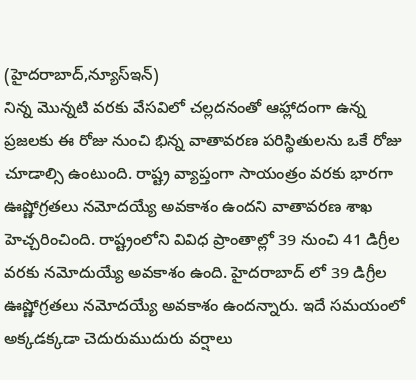(హైదరాబాద్,న్యూస్ఇన్)
నిన్న మొన్నటి వరకు వేసవిలో చల్లదనంతో ఆహ్లాదంగా ఉన్న ప్రజలకు ఈ రోజు నుంచి భిన్న వాతావరణ పరిస్థితులను ఒకే రోజు చూడాల్సి ఉంటుంది. రాష్ట్ర వ్యాప్తంగా సాయంత్రం వరకు భారగా ఊష్ణోగ్రతలు నమోదయ్యే అవకాశం ఉందని వాతావరణ శాఖ హెచ్చరించింది. రాష్ట్రంలోని వివిధ ప్రాంతాల్లో 39 నుంచి 41 డిగ్రీల వరకు నమోదుయ్యే అవకాశం ఉంది. హైదరాబాద్ లో 39 డిగ్రీల ఊష్ణోగ్రతలు నమోదయ్యే అవకాశం ఉందన్నారు. ఇదే సమయంలో అక్కడక్కడా చెదురుముదురు వర్షాలు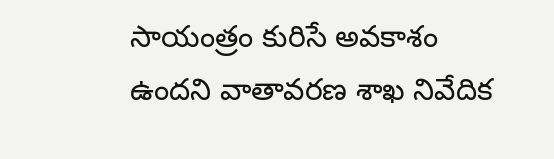సాయంత్రం కురిసే అవకాశం ఉందని వాతావరణ శాఖ నివేదిక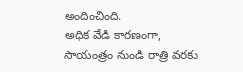అందించింది.
అధిక వేడి కారణంగా, సాయంత్రం నుండి రాత్రి వరకు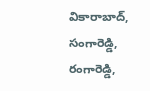వికారాబాద్, సంగారెడ్డి, రంగారెడ్డి,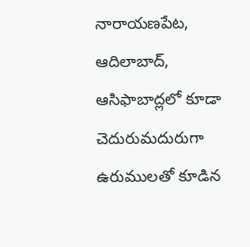నారాయణపేట, ఆదిలాబాద్, ఆసిఫాబాద్లలో కూడా చెదురుమదురుగా ఉరుములతో కూడిన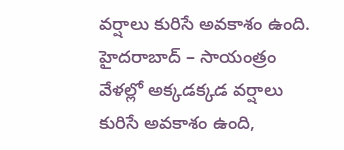వర్షాలు కురిసే అవకాశం ఉంది.
హైదరాబాద్ – సాయంత్రం వేళల్లో అక్కడక్కడ వర్షాలు కురిసే అవకాశం ఉంది,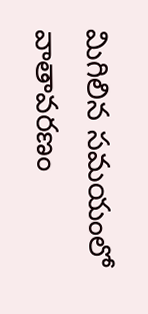మిగిలిన సమయంలో వాతావరణం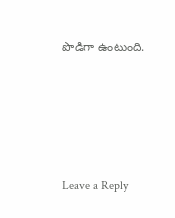పొడిగా ఉంటుంది.






Leave a Reply